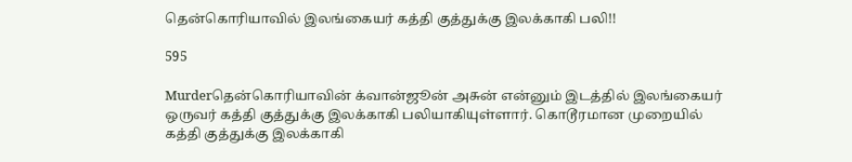தென்கொரியாவில் இலங்கையர் கத்தி குத்துக்கு இலக்காகி பலி!!

595

Murderதென்கொரியாவின் க்வான்ஜூன் அசுன் என்னும் இடத்தில் இலங்கையர் ஒருவர் கத்தி குத்துக்கு இலக்காகி பலியாகியுள்ளார். கொடூரமான முறையில் கத்தி குத்துக்கு இலக்காகி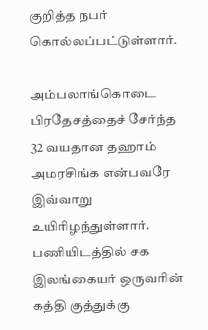குறித்த நபர் கொல்லப்பட்டுள்ளார்.

அம்பலாங்கொடை பிரதேசத்தைச் சேர்ந்த 32 வயதான தஹாம் அமரசிங்க என்பவரே இவ்வாறு உயிரிழந்துள்ளார். பணியிடத்தில் சக இலங்கையர் ஒருவரின் கத்தி குத்துக்கு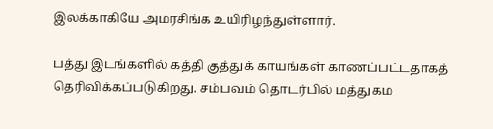இலக்காகியே அமரசிங்க உயிரிழந்துள்ளார்.

பத்து இடங்களில் கத்தி குத்துக் காயங்கள் காணப்பட்டதாகத் தெரிவிக்கப்படுகிறது. சம்பவம் தொடர்பில் மத்துகம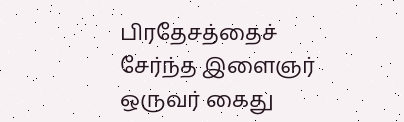பிரதேசத்தைச் சேர்ந்த இளைஞர் ஒருவர் கைது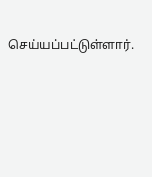செய்யப்பட்டுள்ளார்.